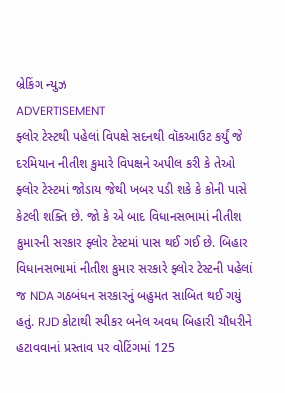બ્રેકિંગ ન્યુઝ
ADVERTISEMENT
ફ્લોર ટેસ્ટથી પહેલાં વિપક્ષે સદનથી વૉકઆઉટ કર્યું જે દરમિયાન નીતીશ કુમારે વિપક્ષને અપીલ કરી કે તેઓ ફ્લોર ટેસ્ટમાં જોડાય જેથી ખબર પડી શકે કે કોની પાસે કેટલી શક્તિ છે. જો કે એ બાદ વિધાનસભામાં નીતીશ કુમારની સરકાર ફ્લોર ટેસ્ટમાં પાસ થઈ ગઈ છે. બિહાર વિધાનસભામાં નીતીશ કુમાર સરકારે ફ્લોર ટેસ્ટની પહેલાં જ NDA ગઠબંધન સરકારનું બહુમત સાબિત થઈ ગયું હતું. RJD કોટાથી સ્પીકર બનેલ અવધ બિહારી ચૌધરીને હટાવવાનાં પ્રસ્તાવ પર વોટિંગમાં 125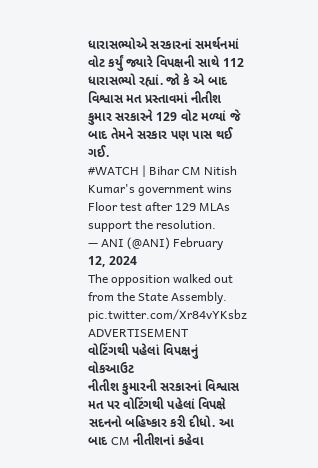ધારાસભ્યોએ સરકારનાં સમર્થનમાં વોટ કર્યું જ્યારે વિપક્ષની સાથે 112 ધારાસભ્યો રહ્યાં. જો કે એ બાદ વિશ્વાસ મત પ્રસ્તાવમાં નીતીશ કુમાર સરકારને 129 વોટ મળ્યાં જે બાદ તેમને સરકાર પણ પાસ થઈ ગઈ.
#WATCH | Bihar CM Nitish Kumar's government wins Floor test after 129 MLAs support the resolution.
— ANI (@ANI) February 12, 2024
The opposition walked out from the State Assembly. pic.twitter.com/Xr84vYKsbz
ADVERTISEMENT
વોટિંગથી પહેલાં વિપક્ષનું વોકઆઉટ
નીતીશ કુમારની સરકારનાં વિશ્વાસ મત પર વોટિંગથી પહેલાં વિપક્ષે સદનનો બહિષ્કાર કરી દીધો. આ બાદ CM નીતીશનાં કહેવા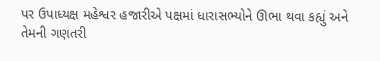પર ઉપાધ્યક્ષ મહેશ્વર હજારીએ પક્ષમાં ધારાસભ્યોને ઊભા થવા કહ્યું અને તેમની ગણતરી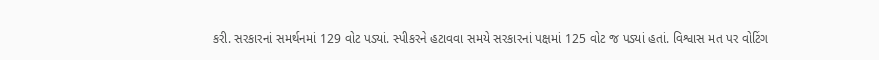કરી. સરકારનાં સમર્થનમાં 129 વોટ પડ્યાં. સ્પીકરને હટાવવા સમયે સરકારનાં પક્ષમાં 125 વોટ જ પડ્યાં હતાં. વિશ્વાસ મત પર વોટિંગ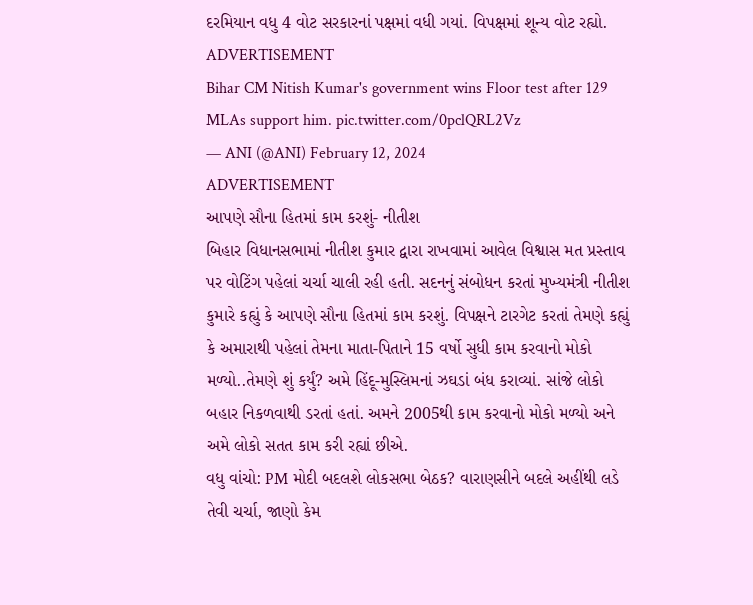દરમિયાન વધુ 4 વોટ સરકારનાં પક્ષમાં વધી ગયાં. વિપક્ષમાં શૂન્ય વોટ રહ્યો.
ADVERTISEMENT
Bihar CM Nitish Kumar's government wins Floor test after 129 MLAs support him. pic.twitter.com/0pclQRL2Vz
— ANI (@ANI) February 12, 2024
ADVERTISEMENT
આપણે સૌના હિતમાં કામ કરશું- નીતીશ
બિહાર વિધાનસભામાં નીતીશ કુમાર દ્વારા રાખવામાં આવેલ વિશ્વાસ મત પ્રસ્તાવ પર વોટિંગ પહેલાં ચર્ચા ચાલી રહી હતી. સદનનું સંબોધન કરતાં મુખ્યમંત્રી નીતીશ કુમારે કહ્યું કે આપણે સૌના હિતમાં કામ કરશું. વિપક્ષને ટારગેટ કરતાં તેમણે કહ્યું કે અમારાથી પહેલાં તેમના માતા-પિતાને 15 વર્ષો સુધી કામ કરવાનો મોકો મળ્યો..તેમણે શું કર્યું? અમે હિંદૂ-મુસ્લિમનાં ઝઘડાં બંધ કરાવ્યાં. સાંજે લોકો બહાર નિકળવાથી ડરતાં હતાં. અમને 2005થી કામ કરવાનો મોકો મળ્યો અને અમે લોકો સતત કામ કરી રહ્યાં છીએ.
વધુ વાંચો: PM મોદી બદલશે લોકસભા બેઠક? વારાણસીને બદલે અહીંથી લડે તેવી ચર્ચા, જાણો કેમ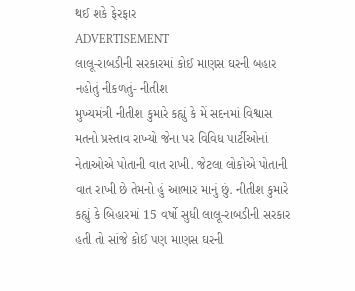થઈ શકે ફેરફાર
ADVERTISEMENT
લાલૂ-રાબડીની સરકારમાં કોઈ માણસ ઘરની બહાર નહોતું નીકળતું- નીતીશ
મુખ્યમંત્રી નીતીશ કુમારે કહ્યું કે મેં સદનમાં વિશ્વાસ મતનો પ્રસ્તાવ રાખ્યો જેના પર વિવિધ પાર્ટીઓનાં નેતાઓએ પોતાની વાત રાખી. જેટલા લોકોએ પોતાની વાત રાખી છે તેમનો હું આભાર માનું છું. નીતીશ કુમારે કહ્યું કે બિહારમાં 15 વર્ષો સુધી લાલૂ-રાબડીની સરકાર હતી તો સાંજે કોઈ પણ માણસ ઘરની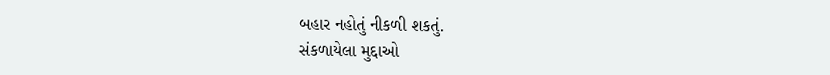બહાર નહોતું નીકળી શકતું.
સંકળાયેલા મુદ્દાઓ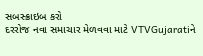સબસ્ક્રાઇબ કરો
દરરોજ નવા સમાચાર મેળવવા માટે VTVGujaratiને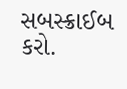સબસ્ક્રાઈબ કરો.